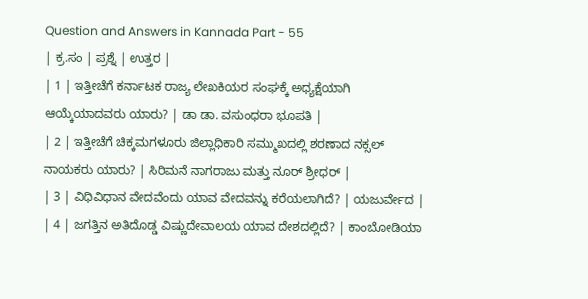Question and Answers in Kannada Part - 55
| ಕ್ರ.ಸಂ | ಪ್ರಶ್ನೆ | ಉತ್ತರ |
| 1 | ಇತ್ತೀಚೆಗೆ ಕರ್ನಾಟಕ ರಾಜ್ಯ ಲೇಖಕಿಯರ ಸಂಘಕ್ಕೆ ಅಧ್ಯಕ್ಷೆಯಾಗಿ ಆಯ್ಕೆಯಾದವರು ಯಾರು? | ಡಾ ಡಾ. ವಸುಂಧರಾ ಭೂಪತಿ |
| 2 | ಇತ್ತೀಚೆಗೆ ಚಿಕ್ಕಮಗಳೂರು ಜಿಲ್ಲಾಧಿಕಾರಿ ಸಮ್ಮುಖದಲ್ಲಿ ಶರಣಾದ ನಕ್ಸಲ್ ನಾಯಕರು ಯಾರು? | ಸಿರಿಮನೆ ನಾಗರಾಜು ಮತ್ತು ನೂರ್ ಶ್ರೀಧರ್ |
| 3 | ವಿಧಿವಿಧಾನ ವೇದವೆಂದು ಯಾವ ವೇದವನ್ನು ಕರೆಯಲಾಗಿದೆ? | ಯಜುರ್ವೇದ |
| 4 | ಜಗತ್ತಿನ ಅತಿದೊಡ್ಡ ವಿಷ್ಣುದೇವಾಲಯ ಯಾವ ದೇಶದಲ್ಲಿದೆ? | ಕಾಂಬೋಡಿಯಾ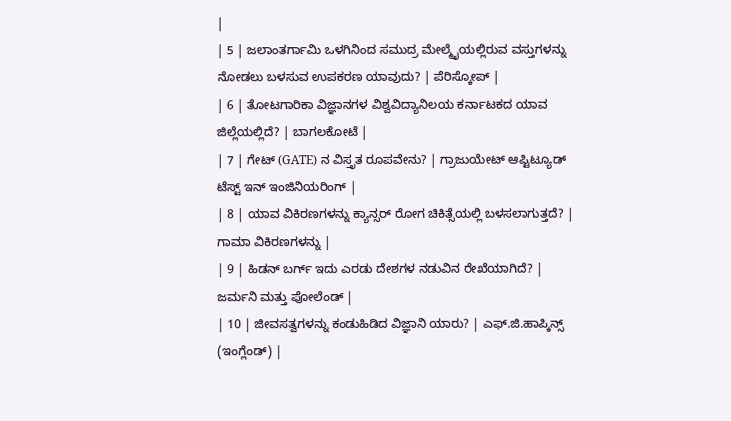|
| 5 | ಜಲಾಂತರ್ಗಾಮಿ ಒಳಗಿನಿಂದ ಸಮುದ್ರ ಮೇಲ್ಮೈಯಲ್ಲಿರುವ ವಸ್ತುಗಳನ್ನು ನೋಡಲು ಬಳಸುವ ಉಪಕರಣ ಯಾವುದು? | ಪೆರಿಸ್ಕೋಪ್ |
| 6 | ತೋಟಗಾರಿಕಾ ವಿಜ್ಞಾನಗಳ ವಿಶ್ವವಿದ್ಯಾನಿಲಯ ಕರ್ನಾಟಕದ ಯಾವ ಜಿಲ್ಲೆಯಲ್ಲಿದೆ? | ಬಾಗಲಕೋಟೆ |
| 7 | ಗೇಟ್ (GATE) ನ ವಿಸ್ತೃತ ರೂಪವೇನು? | ಗ್ರಾಜುಯೇಟ್ ಆಪ್ಟಿಟ್ಯೂಡ್ ಟೆಸ್ಟ್ ಇನ್ ಇಂಜಿನಿಯರಿಂಗ್ |
| 8 | ಯಾವ ವಿಕಿರಣಗಳನ್ನು ಕ್ಯಾನ್ಸರ್ ರೋಗ ಚಿಕಿತ್ಸೆಯಲ್ಲಿ ಬಳಸಲಾಗುತ್ತದೆ? | ಗಾಮಾ ವಿಕಿರಣಗಳನ್ನು |
| 9 | ಹಿಡನ್ ಬರ್ಗ್ ಇದು ಎರಡು ದೇಶಗಳ ನಡುವಿನ ರೇಖೆಯಾಗಿದೆ? | ಜರ್ಮನಿ ಮತ್ತು ಪೋಲೆಂಡ್ |
| 10 | ಜೀವಸತ್ವಗಳನ್ನು ಕಂಡುಹಿಡಿದ ವಿಜ್ಞಾನಿ ಯಾರು? | ಎಫ್.ಜಿ.ಹಾಪ್ಕಿನ್ಸ್ (ಇಂಗ್ಲೆಂಡ್) |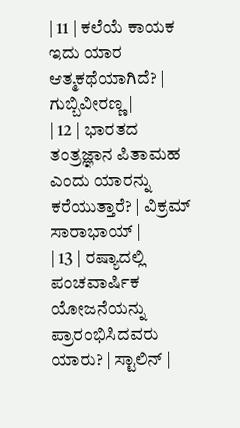| 11 | ಕಲೆಯೆ ಕಾಯಕ ಇದು ಯಾರ ಆತ್ಮಕಥೆಯಾಗಿದೆ? | ಗುಬ್ಬಿವೀರಣ್ಣ |
| 12 | ಭಾರತದ ತಂತ್ರಜ್ಞಾನ ಪಿತಾಮಹ ಎಂದು ಯಾರನ್ನು ಕರೆಯುತ್ತಾರೆ? | ವಿಕ್ರಮ್ ಸಾರಾಭಾಯ್ |
| 13 | ರಷ್ಯಾದಲ್ಲಿ ಪಂಚವಾರ್ಷಿಕ ಯೋಜನೆಯನ್ನು ಪ್ರಾರಂಭಿಸಿದವರು ಯಾರು? | ಸ್ಟಾಲಿನ್ |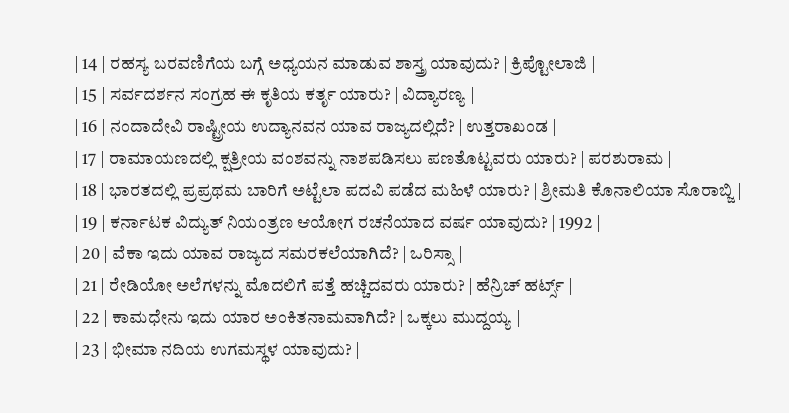| 14 | ರಹಸ್ಯ ಬರವಣಿಗೆಯ ಬಗ್ಗೆ ಅಧ್ಯಯನ ಮಾಡುವ ಶಾಸ್ತ್ರ ಯಾವುದು? | ಕ್ರಿಪ್ಟೋಲಾಜಿ |
| 15 | ಸರ್ವದರ್ಶನ ಸಂಗ್ರಹ ಈ ಕೃತಿಯ ಕರ್ತೃ ಯಾರು? | ವಿದ್ಯಾರಣ್ಯ |
| 16 | ನಂದಾದೇವಿ ರಾಷ್ಟ್ರೀಯ ಉದ್ಯಾನವನ ಯಾವ ರಾಜ್ಯದಲ್ಲಿದೆ? | ಉತ್ತರಾಖಂಡ |
| 17 | ರಾಮಾಯಣದಲ್ಲಿ ಕ್ಷತ್ರೀಯ ವಂಶವನ್ನು ನಾಶಪಡಿಸಲು ಪಣತೊಟ್ಟವರು ಯಾರು? | ಪರಶುರಾಮ |
| 18 | ಭಾರತದಲ್ಲಿ ಪ್ರಪ್ರಥಮ ಬಾರಿಗೆ ಅಟ್ಟೆಲಾ ಪದವಿ ಪಡೆದ ಮಹಿಳೆ ಯಾರು? | ಶ್ರೀಮತಿ ಕೊನಾಲಿಯಾ ಸೊರಾಬ್ಜಿ |
| 19 | ಕರ್ನಾಟಕ ವಿದ್ಯುತ್ ನಿಯಂತ್ರಣ ಆಯೋಗ ರಚನೆಯಾದ ವರ್ಷ ಯಾವುದು? | 1992 |
| 20 | ವೆಕಾ ಇದು ಯಾವ ರಾಜ್ಯದ ಸಮರಕಲೆಯಾಗಿದೆ? | ಒರಿಸ್ಸಾ |
| 21 | ರೇಡಿಯೋ ಅಲೆಗಳನ್ನು ಮೊದಲಿಗೆ ಪತ್ತೆ ಹಚ್ಚಿದವರು ಯಾರು? | ಹೆನ್ರಿಚ್ ಹರ್ಟ್ಸ್ |
| 22 | ಕಾಮಧೇನು ಇದು ಯಾರ ಅಂಕಿತನಾಮವಾಗಿದೆ? | ಒಕ್ಕಲು ಮುದ್ದಯ್ಯ |
| 23 | ಭೀಮಾ ನದಿಯ ಉಗಮಸ್ಥಳ ಯಾವುದು? |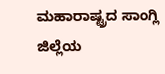ಮಹಾರಾಷ್ಟ್ರದ ಸಾಂಗ್ಲಿ ಜಿಲ್ಲೆಯ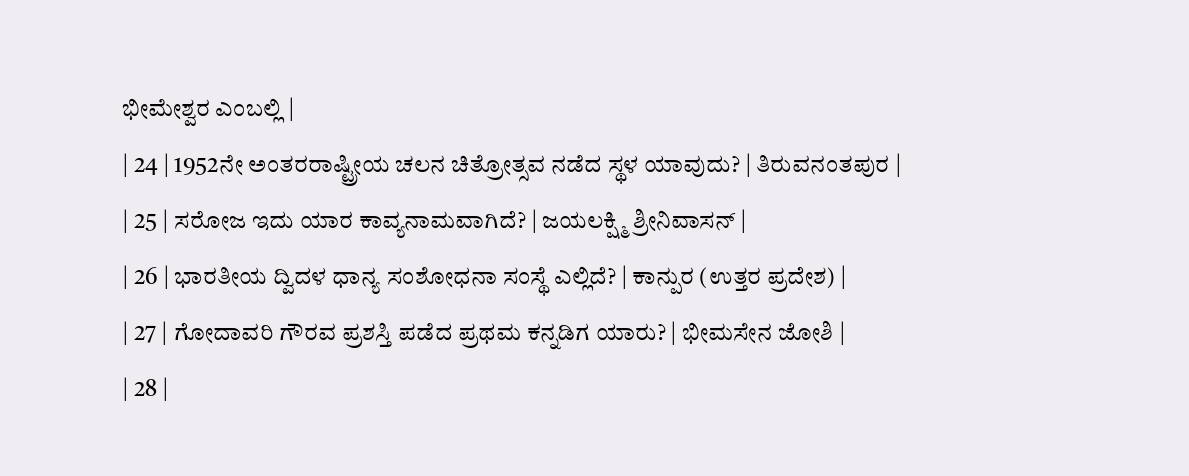ಭೀಮೇಶ್ವರ ಎಂಬಲ್ಲಿ |
| 24 | 1952ನೇ ಅಂತರರಾಷ್ಟ್ರೀಯ ಚಲನ ಚಿತ್ರೋತ್ಸವ ನಡೆದ ಸ್ಥಳ ಯಾವುದು? | ತಿರುವನಂತಪುರ |
| 25 | ಸರೋಜ ಇದು ಯಾರ ಕಾವ್ಯನಾಮವಾಗಿದೆ? | ಜಯಲಕ್ಷ್ಮಿ ಶ್ರೀನಿವಾಸನ್ |
| 26 | ಭಾರತೀಯ ದ್ವಿದಳ ಧಾನ್ಯ ಸಂಶೋಧನಾ ಸಂಸ್ಥೆ ಎಲ್ಲಿದೆ? | ಕಾನ್ಪುರ (ಉತ್ತರ ಪ್ರದೇಶ) |
| 27 | ಗೋದಾವರಿ ಗೌರವ ಪ್ರಶಸ್ತಿ ಪಡೆದ ಪ್ರಥಮ ಕನ್ನಡಿಗ ಯಾರು? | ಭೀಮಸೇನ ಜೋಶಿ |
| 28 |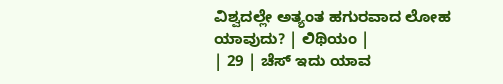ವಿಶ್ವದಲ್ಲೇ ಅತ್ಯಂತ ಹಗುರವಾದ ಲೋಹ ಯಾವುದು? | ಲಿಥಿಯಂ |
| 29 | ಚೆಸ್ ಇದು ಯಾವ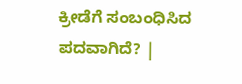ಕ್ರೀಡೆಗೆ ಸಂಬಂಧಿಸಿದ ಪದವಾಗಿದೆ? |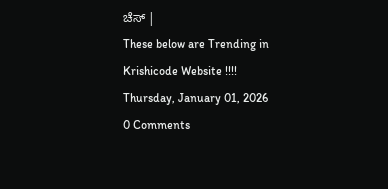ಚೆಸ್ |
These below are Trending in Krishicode Website !!!!
Thursday, January 01, 2026
0 Comments